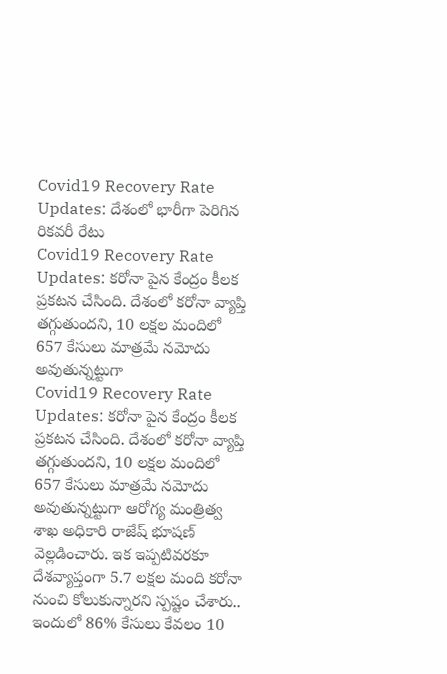Covid19 Recovery Rate Updates: దేశంలో భారీగా పెరిగిన రికవరీ రేటు
Covid19 Recovery Rate Updates: కరోనా పైన కేంద్రం కీలక ప్రకటన చేసింది. దేశంలో కరోనా వ్యాప్తి తగ్గుతుందని, 10 లక్షల మందిలో 657 కేసులు మాత్రమే నమోదు అవుతున్నట్టుగా
Covid19 Recovery Rate Updates: కరోనా పైన కేంద్రం కీలక ప్రకటన చేసింది. దేశంలో కరోనా వ్యాప్తి తగ్గుతుందని, 10 లక్షల మందిలో 657 కేసులు మాత్రమే నమోదు అవుతున్నట్టుగా ఆరోగ్య మంత్రిత్వ శాఖ అధికారి రాజేష్ భూషణ్ వెల్లడించారు. ఇక ఇప్పటివరకూ దేశవ్యాప్తంగా 5.7 లక్షల మంది కరోనా నుంచి కోలుకున్నారని స్పష్టం చేశారు.. ఇందులో 86% కేసులు కేవలం 10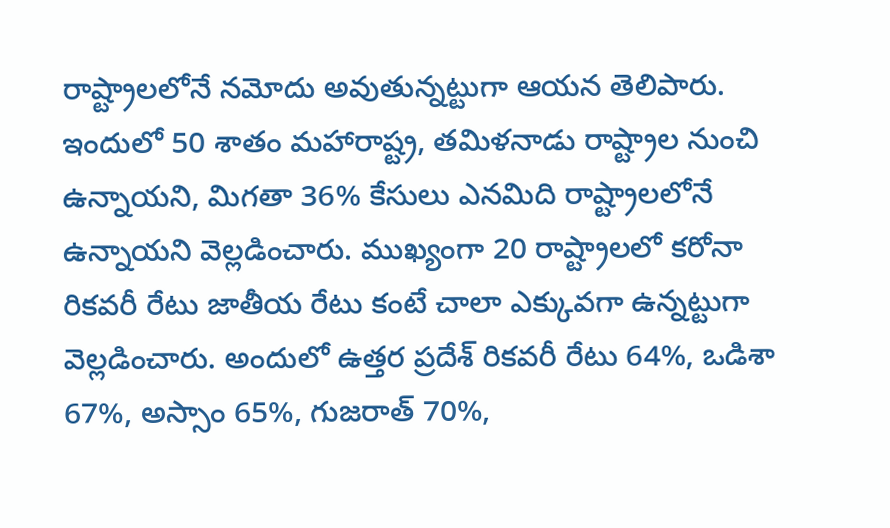రాష్ట్రాలలోనే నమోదు అవుతున్నట్టుగా ఆయన తెలిపారు.
ఇందులో 50 శాతం మహారాష్ట్ర, తమిళనాడు రాష్ట్రాల నుంచి ఉన్నాయని, మిగతా 36% కేసులు ఎనమిది రాష్ట్రాలలోనే ఉన్నాయని వెల్లడించారు. ముఖ్యంగా 20 రాష్ట్రాలలో కరోనా రికవరీ రేటు జాతీయ రేటు కంటే చాలా ఎక్కువగా ఉన్నట్టుగా వెల్లడించారు. అందులో ఉత్తర ప్రదేశ్ రికవరీ రేటు 64%, ఒడిశా 67%, అస్సాం 65%, గుజరాత్ 70%,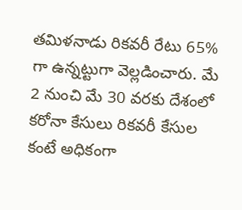తమిళనాడు రికవరీ రేటు 65% గా ఉన్నట్టుగా వెల్లడించారు. మే 2 నుంచి మే 30 వరకు దేశంలో కరోనా కేసులు రికవరీ కేసుల కంటే అధికంగా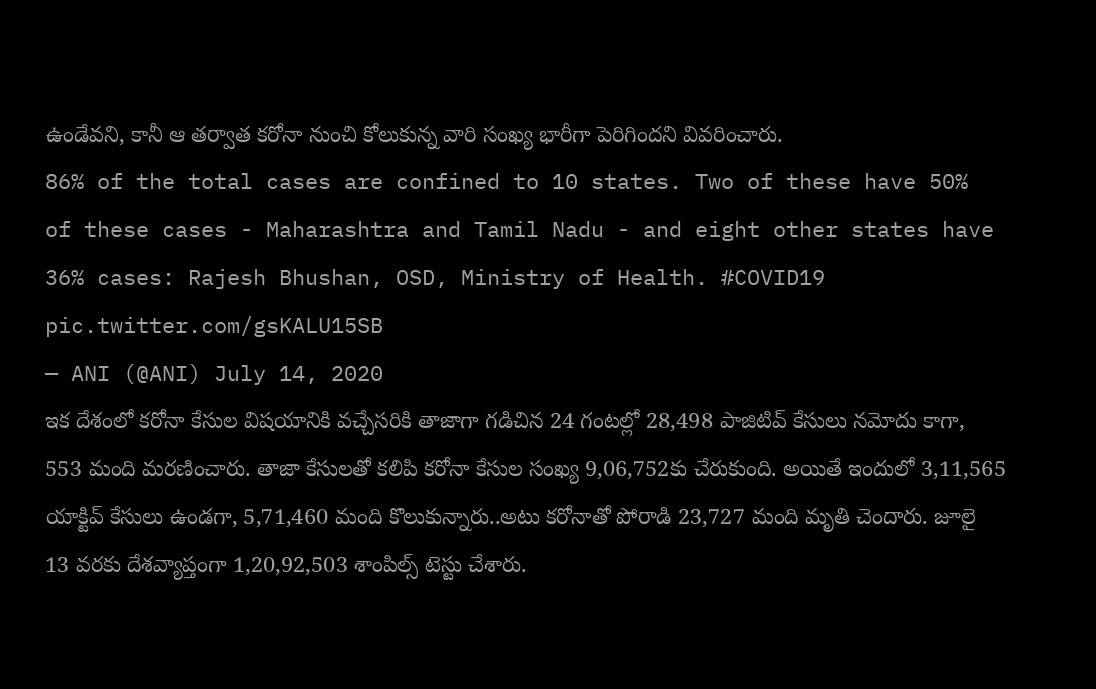ఉండేవని, కానీ ఆ తర్వాత కరోనా నుంచి కోలుకున్న వారి సంఖ్య భారీగా పెరిగిందని వివరించారు.
86% of the total cases are confined to 10 states. Two of these have 50% of these cases - Maharashtra and Tamil Nadu - and eight other states have 36% cases: Rajesh Bhushan, OSD, Ministry of Health. #COVID19 pic.twitter.com/gsKALU15SB
— ANI (@ANI) July 14, 2020
ఇక దేశంలో కరోనా కేసుల విషయానికి వచ్చేసరికి తాజాగా గడిచిన 24 గంటల్లో 28,498 పాజిటివ్ కేసులు నమోదు కాగా, 553 మంది మరణించారు. తాజా కేసులతో కలిపి కరోనా కేసుల సంఖ్య 9,06,752కు చేరుకుంది. అయితే ఇందులో 3,11,565 యాక్టివ్ కేసులు ఉండగా, 5,71,460 మంది కొలుకున్నారు..అటు కరోనాతో పోరాడి 23,727 మంది మృతి చెందారు. జూలై 13 వరకు దేశవ్యాప్తంగా 1,20,92,503 శాంపిల్స్ టెస్టు చేశారు.